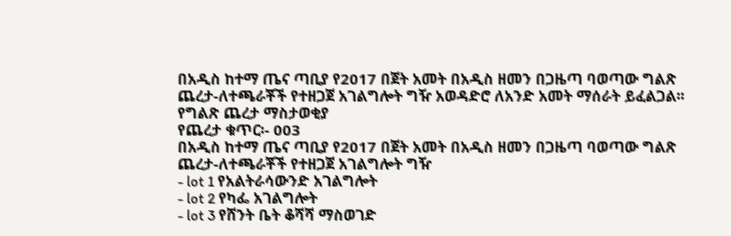በአዲስ ከተማ ጤና ጣቢያ የ2017 በጀት አመት በአዲስ ዘመን በጋዜጣ ባወጣው ግልጽ ጨረታ-ለተጫራቾች የተዘጋጀ አገልግሎት ግዥ አወዳድሮ ለአንድ አመት ማሰራት ይፈልጋል፡፡
የግልጽ ጨረታ ማስታወቂያ
የጨረታ ቁጥር፡- 003
በአዲስ ከተማ ጤና ጣቢያ የ2017 በጀት አመት በአዲስ ዘመን በጋዜጣ ባወጣው ግልጽ ጨረታ-ለተጫራቾች የተዘጋጀ አገልግሎት ግዥ
- lot 1 የአልትራሳውንድ አገልግሎት
- lot 2 የካፌ አገልግሎት
- lot 3 የሸንት ቤት ቆሻሻ ማስወገድ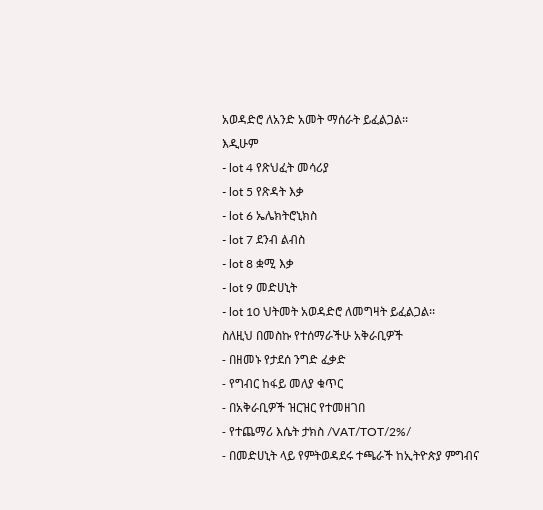አወዳድሮ ለአንድ አመት ማሰራት ይፈልጋል፡፡
እዲሁም
- lot 4 የጽህፈት መሳሪያ
- lot 5 የጽዳት እቃ
- lot 6 ኤሌክትሮኒክስ
- lot 7 ደንብ ልብስ
- lot 8 ቋሚ እቃ
- lot 9 መድሀኒት
- lot 10 ህትመት አወዳድሮ ለመግዛት ይፈልጋል፡፡
ስለዚህ በመስኩ የተሰማራችሁ አቅራቢዎች
- በዘመኑ የታደሰ ንግድ ፈቃድ
- የግብር ከፋይ መለያ ቁጥር
- በአቅራቢዎች ዝርዝር የተመዘገበ
- የተጨማሪ እሴት ታክስ /VAT/TOT/2%/
- በመድሀኒት ላይ የምትወዳደሩ ተጫራች ከኢትዮጵያ ምግብና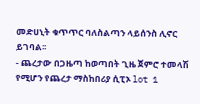መድሀኒት ቁጥጥር ባለስልጣን ላይሰንስ ሊኖር ይገባል፡፡
- ጨረታው በጋዜጣ ከወጣበት ጊዜ ጀምሮ ተመላሽ የሚሆን የጨረታ ማስከበሪያ ሲፒኦ lot 1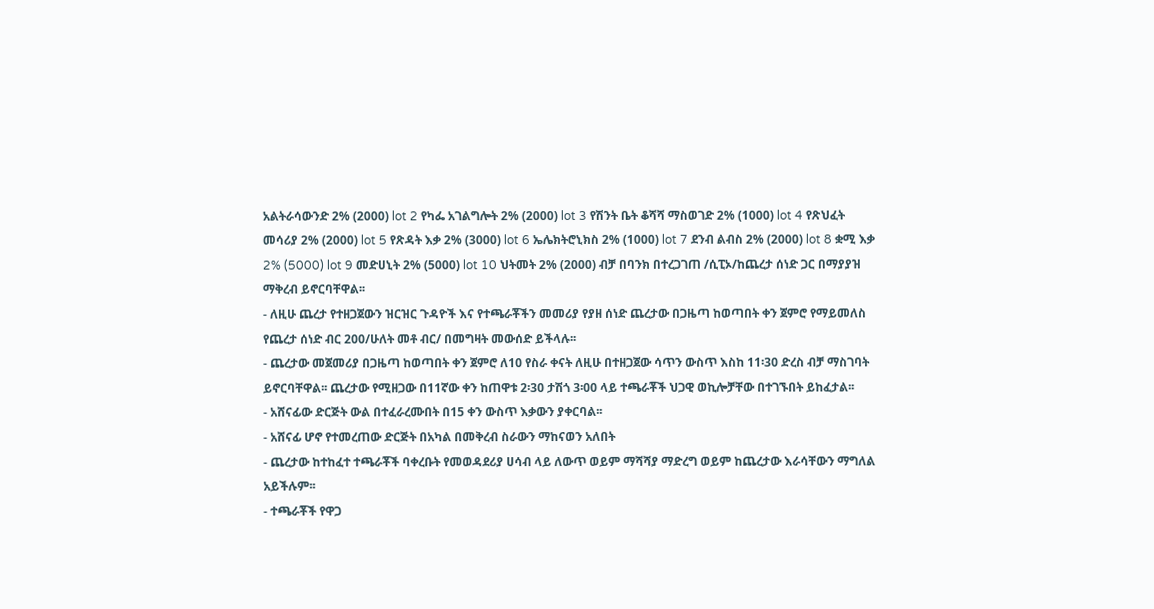አልትራሳውንድ 2% (2000) lot 2 የካፌ አገልግሎት 2% (2000) lot 3 የሽንት ቤት ቆሻሻ ማስወገድ 2% (1000) lot 4 የጽህፈት መሳሪያ 2% (2000) lot 5 የጽዳት እቃ 2% (3000) lot 6 ኤሌክትሮኒክስ 2% (1000) lot 7 ደንብ ልብስ 2% (2000) lot 8 ቋሚ እቃ 2% (5000) lot 9 መድሀኒት 2% (5000) lot 10 ህትመት 2% (2000) ብቻ በባንክ በተረጋገጠ /ሲፒኦ/ከጨረታ ሰነድ ጋር በማያያዝ ማቅረብ ይኖርባቸዋል፡፡
- ለዚሁ ጨረታ የተዘጋጀውን ዝርዝር ጉዳዮች እና የተጫራቾችን መመሪያ የያዘ ሰነድ ጨረታው በጋዜጣ ከወጣበት ቀን ጀምሮ የማይመለስ የጨረታ ሰነድ ብር 200/ሁለት መቶ ብር/ በመግዛት መውሰድ ይችላሉ፡፡
- ጨረታው መጀመሪያ በጋዜጣ ከወጣበት ቀን ጀምሮ ለ10 የስራ ቀናት ለዚሁ በተዘጋጀው ሳጥን ውስጥ እስከ 11፡30 ድረስ ብቻ ማስገባት ይኖርባቸዋል፡፡ ጨረታው የሚዘጋው በ11ኛው ቀን ከጠዋቱ 2፡30 ታሽጎ 3፡00 ላይ ተጫራቾች ህጋዊ ወኪሎቻቸው በተገኙበት ይከፈታል፡፡
- አሸናፊው ድርጅት ውል በተፈራረሙበት በ15 ቀን ውስጥ እቃውን ያቀርባል፡፡
- አሸናፊ ሆኖ የተመረጠው ድርጅት በአካል በመቅረብ ስራውን ማከናወን አለበት
- ጨረታው ከተከፈተ ተጫራቾች ባቀረቡት የመወዳደሪያ ሀሳብ ላይ ለውጥ ወይም ማሻሻያ ማድረግ ወይም ከጨረታው እራሳቸውን ማግለል አይችሉም፡፡
- ተጫራቾች የዋጋ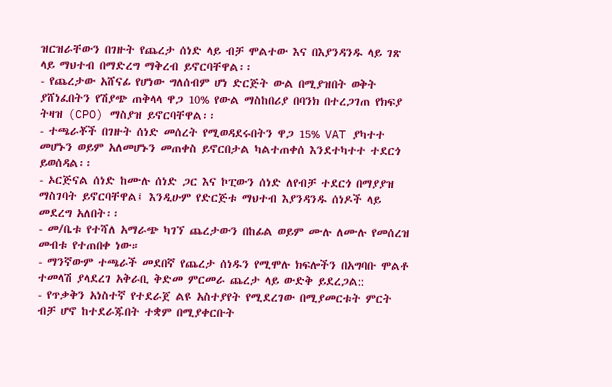ዝርዝራቸውን በገዙት የጨረታ ሰነድ ላይ ብቻ ሞልተው እና በእያንዳንዱ ላይ ገጽ ላይ ማህተብ በማድረግ ማቅረብ ይኖርባቸዋል፡፡
- የጨረታው አሸናፊ የሆነው ግለሰብም ሆነ ድርጅት ውል በሚያዝበት ወቅት ያሸነፈበትን የሽያጭ ጠቅላላ ዋጋ 10% የውል ማስከበሪያ በባንክ በተረጋገጠ የክፍያ ትዛዝ (CPO) ማስያዝ ይኖርባቸዋል፡፡
- ተጫራቾች በገዙት ሰነድ መሰረት የሚወዳደሩበትን ዋጋ 15% VAT ያካተተ መሆኑን ወይም አለመሆኑን መጠቀስ ይኖርበታል ካልተጠቀሰ እንደተካተተ ተደርጎ ይወሰዳል፡፡
- ኦርጅናል ሰነድ ከሙሉ ሰነድ ጋር እና ኮፒውን ሰነድ ለየብቻ ተደርጎ በማያያዝ ማስገባት ይኖርባቸዋል፤ እንዲሁም የድርጅቱ ማህተብ እያንዳንዱ ሰነዶች ላይ መደረግ አለበት፡፡
- መ/ቤቱ የተሻለ አማራጭ ካገኘ ጨረታውን በከፊል ወይም ሙሉ ለሙሉ የመሰረዝ መብቱ የተጠበቀ ነው።
- ማንኛውም ተጫራች መደበኛ የጨረታ ሰነዱን የሚሞሉ ክፍሎችን በአግባቡ ሞልቶ ተመላሽ ያላደረገ አቅራቢ ቅድመ ምርመራ ጨረታ ላይ ውድቅ ይደረጋል::
- የጥቃቅን አነስተኛ የተደራጀ ልዩ አስተያየት የሚደረገው በሚያመርቱት ምርት ብቻ ሆኖ ከተደራጁበት ተቋም በሚያቀርቡት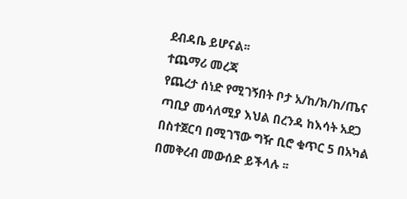ደብዳቤ ይሆናል፡፡
ተጨማሪ መረጃ
የጨረታ ሰነድ የሚገኝበት ቦታ አ/ከ/ክ/ከ/ጤና ጣቢያ መሳለሚያ እህል በረንዳ ከእሳት አደጋ በስተጀርባ በሚገኘው ግዥ ቢሮ ቁጥር 5 በአካል በመቅረብ መውሰድ ይችላሉ ፡፡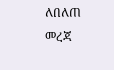ለበለጠ መረጃ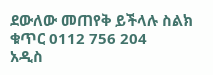ደውለው መጠየቅ ይችላሉ ስልክ ቁጥር 0112 756 204
አዲስ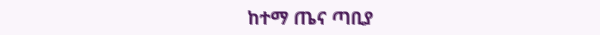ከተማ ጤና ጣቢያ